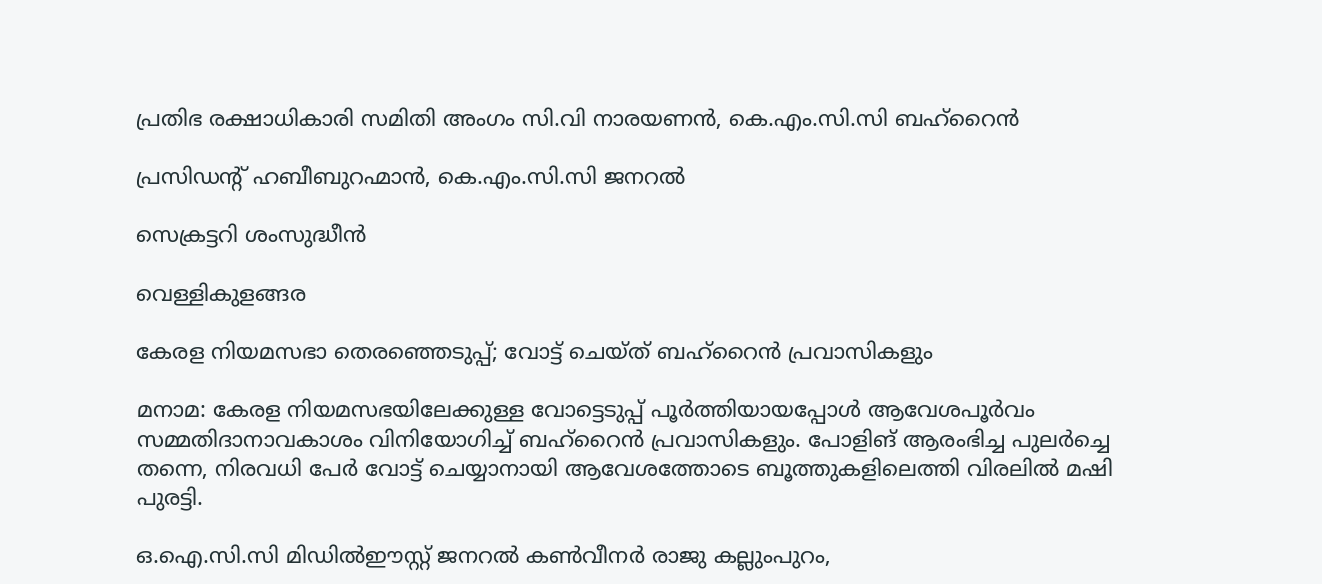പ്രതിഭ രക്ഷാധികാരി സമിതി അംഗം സി.വി നാരയണൻ, കെ.എം.സി.സി ബഹ്‌റൈൻ

പ്രസിഡന്റ് ഹബീബുറഹ്മാൻ, കെ.എം.സി.സി ജനറൽ

സെക്രട്ടറി ശംസുദ്ധീൻ

വെള്ളികുളങ്ങര

കേരള നിയമസഭാ തെരഞ്ഞെടുപ്പ്; വോട്ട് ചെയ്ത് ബഹ്‌റൈൻ പ്രവാസികളും

മനാമ: കേരള നിയമസഭയിലേക്കുള്ള വോട്ടെടുപ്പ് പൂർത്തിയായപ്പോൾ ആവേശപൂർവം സമ്മതിദാനാവകാശം വിനിയോഗിച്ച് ബഹ്‌റൈൻ പ്രവാസികളും. പോളിങ് ആരംഭിച്ച പുലർച്ചെ തന്നെ, നിരവധി പേർ വോട്ട് ചെയ്യാനായി ആവേശത്തോടെ ബൂത്തുകളിലെത്തി വിരലിൽ മഷി പുരട്ടി.

ഒ.ഐ.സി.സി മിഡിൽഈസ്റ്റ്‌ ജനറൽ കൺവീനർ രാജു കല്ലുംപുറം,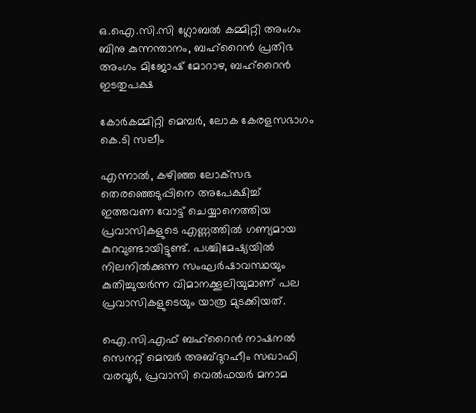ഒ.ഐ.സി.സി ഗ്ലോബൽ കമ്മിറ്റി അംഗം ബിനു കുന്നന്താനം, ബഹ്റൈൻ പ്രതിഭ അംഗം മിജോഷ് മോറാഴ, ബഹ്റൈൻ ഇടതുപക്ഷ

കോർകമ്മിറ്റി മെമ്പർ, ലോക കേരളസഭാഗം കെ.ടി സലീം

എന്നാൽ, കഴിഞ്ഞ ലോക്‌സഭ തെരഞ്ഞെടുപ്പിനെ അപേക്ഷിച്ച് ഇത്തവണ വോട്ട് ചെയ്യാനെത്തിയ പ്രവാസികളുടെ എണ്ണത്തിൽ ഗണ്യമായ കുറവുണ്ടായിട്ടുണ്ട്. പശ്ചിമേഷ്യയിൽ നിലനിൽക്കുന്ന സംഘർഷാവസ്ഥയും കുതിച്ചുയർന്ന വിമാനക്കൂലിയുമാണ് പല പ്രവാസികളുടെയും യാത്ര മുടക്കിയത്.

ഐ.സി.എഫ് ബഹ്റൈൻ നാഷനൽ സെനറ്റ് മെമ്പർ അബ്ദുറഹീം സഖാഫി വരവൂർ, പ്രവാസി വെൽഫയർ മനാമ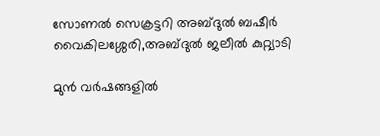സോണൽ സെക്രട്ടറി അബ്ദുൽ ബഷീർ വൈകിലശ്ശേരി,അബ്ദുൽ ജലീൽ കുറ്റ്യാടി

മുൻ വർഷങ്ങളിൽ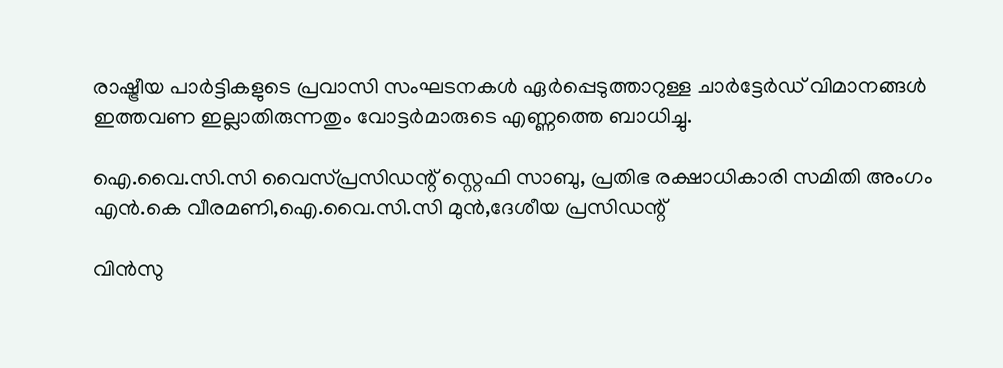രാഷ്ട്രീയ പാർട്ടികളുടെ പ്രവാസി സംഘടനകൾ ഏർപ്പെടുത്താറുള്ള ചാർട്ടേർഡ് വിമാനങ്ങൾ ഇത്തവണ ഇല്ലാതിരുന്നതും വോട്ടർമാരുടെ എണ്ണത്തെ ബാധിച്ചു.

ഐ.വൈ.സി.സി വൈസ്പ്രസിഡന്റ്‌ സ്റ്റെഫി സാബു, പ്രതിഭ രക്ഷാധികാരി സമിതി അംഗം എൻ.കെ വീരമണി,ഐ.വൈ.സി.സി മുൻ,ദേശീയ പ്രസിഡന്റ്

വിൻസു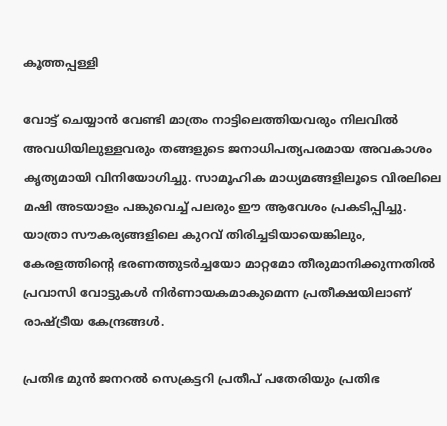കൂത്തപ്പള്ളി

വോട്ട് ചെയ്യാൻ വേണ്ടി മാത്രം നാട്ടിലെത്തിയവരും നിലവിൽ അവധിയിലുള്ളവരും തങ്ങളുടെ ജനാധിപത്യപരമായ അവകാശം കൃത്യമായി വിനിയോഗിച്ചു. സാമൂഹിക മാധ്യമങ്ങളിലൂടെ വിരലിലെ മഷി അടയാളം പങ്കുവെച്ച് പലരും ഈ ആവേശം പ്രകടിപ്പിച്ചു. യാത്രാ സൗകര്യങ്ങളിലെ കുറവ് തിരിച്ചടിയായെങ്കിലും, കേരളത്തിൻ്റെ ഭരണത്തുടർച്ചയോ മാറ്റമോ തീരുമാനിക്കുന്നതിൽ പ്രവാസി വോട്ടുകൾ നിർണായകമാകുമെന്ന പ്രതീക്ഷയിലാണ് രാഷ്ട്രീയ കേന്ദ്രങ്ങൾ.

പ്രതിഭ മുൻ ജനറൽ സെക്രട്ടറി പ്രതീപ് പതേരിയും പ്രതിഭ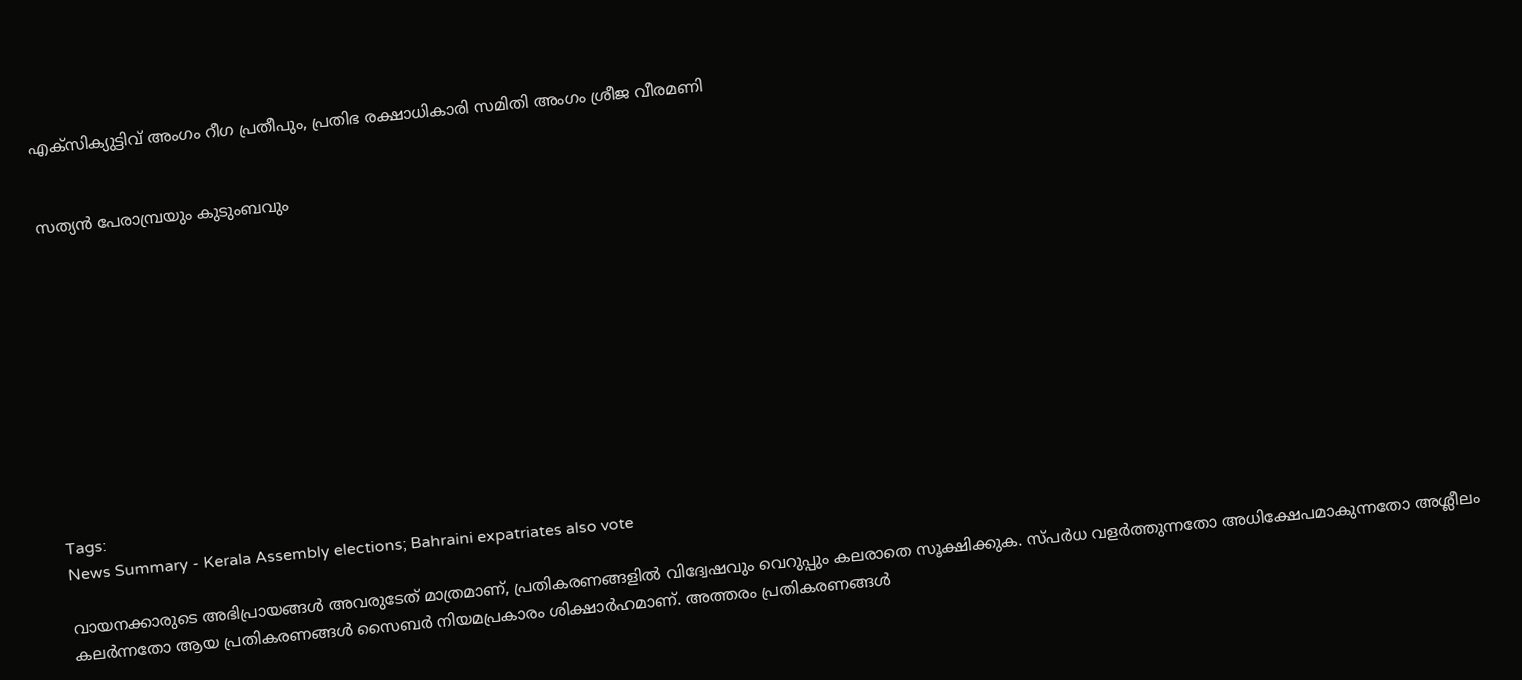എക്സിക്യുട്ടിവ് അംഗം റീഗ പ്രതീപും, പ്രതിഭ രക്ഷാധികാരി സമിതി അംഗം ശ്രീജ വീരമണി


സത്യൻ പേരാമ്പ്രയും കുടുംബവും











Tags:
News Summary - Kerala Assembly elections; Bahraini expatriates also vote

വായനക്കാരുടെ അഭിപ്രായങ്ങള്‍ അവരുടേത് മാത്രമാണ്, പ്രതികരണങ്ങളിൽ വിദ്വേഷവും വെറുപ്പും കലരാതെ സൂക്ഷിക്കുക. സ്പർധ വളർത്തുന്നതോ അധിക്ഷേപമാകുന്നതോ അശ്ലീലം കലർന്നതോ ആയ പ്രതികരണങ്ങൾ സൈബർ നിയമപ്രകാരം ശിക്ഷാർഹമാണ്. അത്തരം പ്രതികരണങ്ങൾ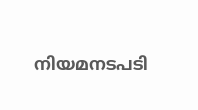നിയമനടപടി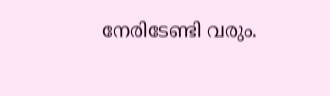നേരിടേണ്ടി വരും.